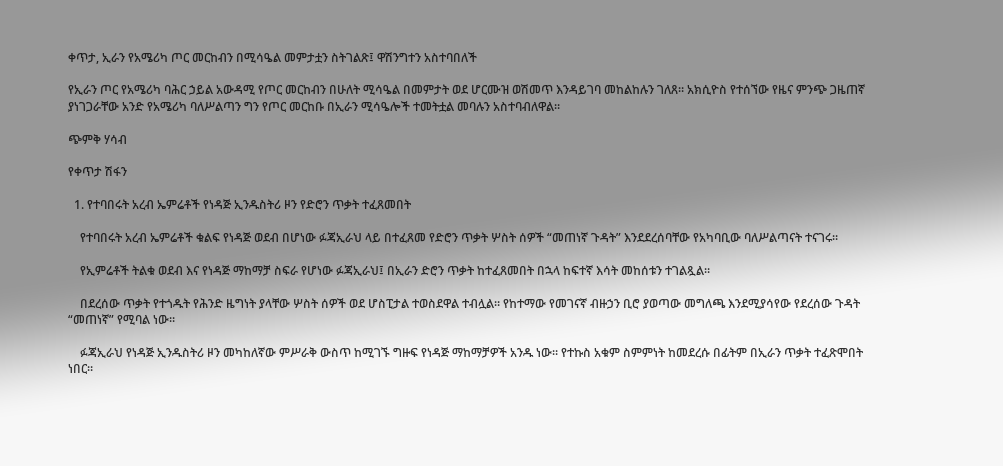ቀጥታ, ኢራን የአሜሪካ ጦር መርከብን በሚሳዔል መምታቷን ስትገልጽ፤ ዋሽንግተን አስተባበለች

የኢራን ጦር የአሜሪካ ባሕር ኃይል አውዳሚ የጦር መርከብን በሁለት ሚሳዔል በመምታት ወደ ሆርሙዝ ወሽመጥ እንዳይገባ መከልከሉን ገለጸ። አክሲዮስ የተሰኘው የዜና ምንጭ ጋዜጠኛ ያነገጋራቸው አንድ የአሜሪካ ባለሥልጣን ግን የጦር መርከቡ በኢራን ሚሳዔሎች ተመትቷል መባሉን አስተባብለዋል።

ጭምቅ ሃሳብ

የቀጥታ ሽፋን

  1. የተባበሩት አረብ ኤምሬቶች የነዳጅ ኢንዱስትሪ ዞን የድሮን ጥቃት ተፈጸመበት

    የተባበሩት አረብ ኤምሬቶች ቁልፍ የነዳጅ ወደብ በሆነው ፉጃኢራህ ላይ በተፈጸመ የድሮን ጥቃት ሦስት ሰዎች “መጠነኛ ጉዳት” እንደደረሰባቸው የአካባቢው ባለሥልጣናት ተናገሩ።

    የኢምሬቶች ትልቁ ወደብ እና የነዳጅ ማከማቻ ስፍራ የሆነው ፉጃኢራህ፤ በኢራን ድሮን ጥቃት ከተፈጸመበት በኋላ ከፍተኛ እሳት መከሰቱን ተገልጿል።

    በደረሰው ጥቃት የተጎዱት የሕንድ ዜግነት ያላቸው ሦስት ሰዎች ወደ ሆስፒታል ተወስደዋል ተብሏል። የከተማው የመገናኛ ብዙኃን ቢሮ ያወጣው መግለጫ እንደሚያሳየው የደረሰው ጉዳት “መጠነኛ” የሚባል ነው።

    ፉጃኢራህ የነዳጅ ኢንዱስትሪ ዞን መካከለኛው ምሥራቅ ውስጥ ከሚገኙ ግዙፍ የነዳጅ ማከማቻዎች አንዱ ነው። የተኩስ አቁም ስምምነት ከመደረሱ በፊትም በኢራን ጥቃት ተፈጽሞበት ነበር።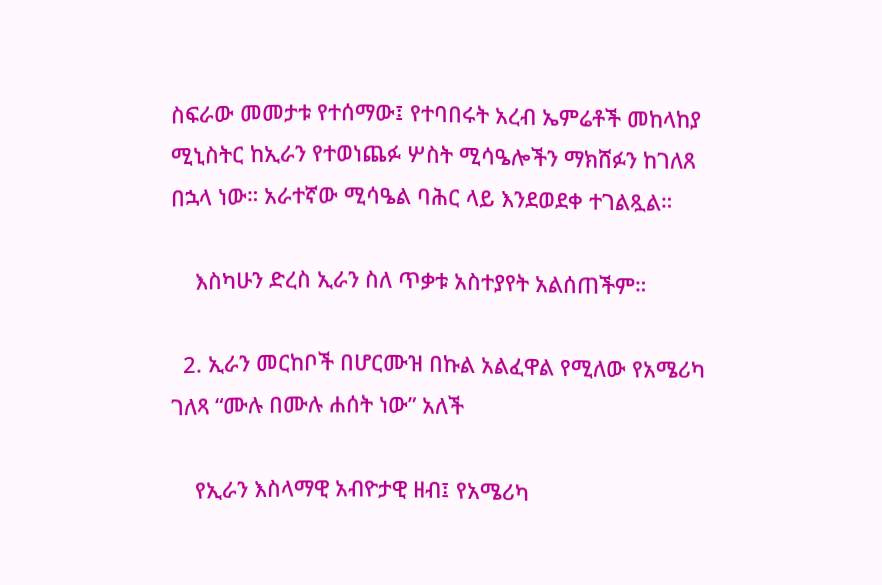ስፍራው መመታቱ የተሰማው፤ የተባበሩት አረብ ኤምሬቶች መከላከያ ሚኒስትር ከኢራን የተወነጨፉ ሦስት ሚሳዔሎችን ማክሸፉን ከገለጸ በኋላ ነው። አራተኛው ሚሳዔል ባሕር ላይ እንደወደቀ ተገልጿል።

    እስካሁን ድረስ ኢራን ስለ ጥቃቱ አስተያየት አልሰጠችም።

  2. ኢራን መርከቦች በሆርሙዝ በኩል አልፈዋል የሚለው የአሜሪካ ገለጻ “ሙሉ በሙሉ ሐሰት ነው” አለች

    የኢራን እስላማዊ አብዮታዊ ዘብ፤ የአሜሪካ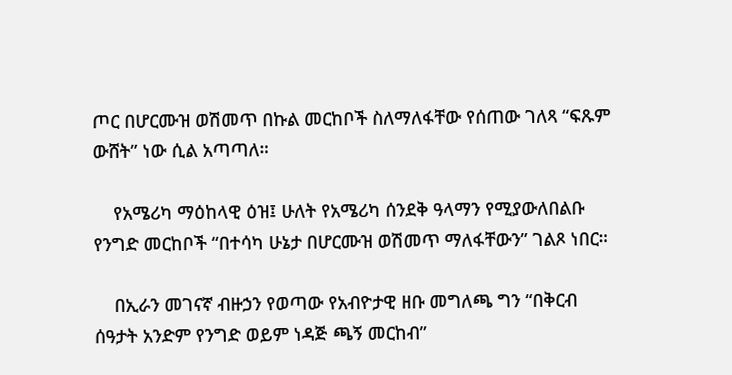ጦር በሆርሙዝ ወሽመጥ በኩል መርከቦች ስለማለፋቸው የሰጠው ገለጻ “ፍጹም ውሸት” ነው ሲል አጣጣለ።

    የአሜሪካ ማዕከላዊ ዕዝ፤ ሁለት የአሜሪካ ሰንደቅ ዓላማን የሚያውለበልቡ የንግድ መርከቦች “በተሳካ ሁኔታ በሆርሙዝ ወሽመጥ ማለፋቸውን” ገልጾ ነበር።

    በኢራን መገናኛ ብዙኃን የወጣው የአብዮታዊ ዘቡ መግለጫ ግን “በቅርብ ሰዓታት አንድም የንግድ ወይም ነዳጅ ጫኝ መርከብ”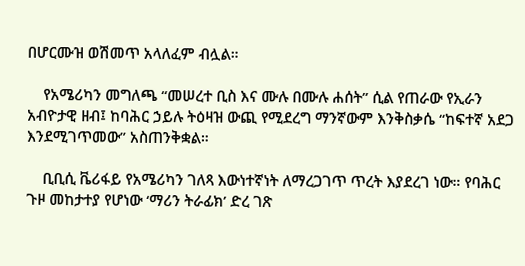በሆርሙዝ ወሽመጥ አላለፈም ብሏል።

    የአሜሪካን መግለጫ “መሠረተ ቢስ እና ሙሉ በሙሉ ሐሰት” ሲል የጠራው የኢራን አብዮታዊ ዘብ፤ ከባሕር ኃይሉ ትዕዛዝ ውጪ የሚደረግ ማንኛውም እንቅስቃሴ “ከፍተኛ አደጋ እንደሚገጥመው” አስጠንቅቋል።

    ቢቢሲ ቬሪፋይ የአሜሪካን ገለጻ እውነተኛነት ለማረጋገጥ ጥረት እያደረገ ነው። የባሕር ጉዞ መከታተያ የሆነው ‘ማሪን ትራፊክ’ ድረ ገጽ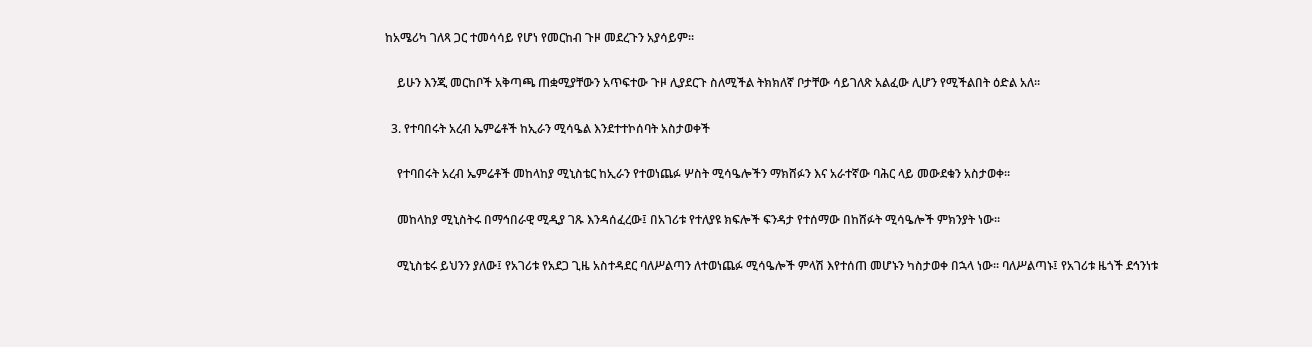ከአሜሪካ ገለጻ ጋር ተመሳሳይ የሆነ የመርከብ ጉዞ መደረጉን አያሳይም።

    ይሁን እንጂ መርከቦች አቅጣጫ ጠቋሚያቸውን አጥፍተው ጉዞ ሊያደርጉ ስለሚችል ትክክለኛ ቦታቸው ሳይገለጽ አልፈው ሊሆን የሚችልበት ዕድል አለ።

  3. የተባበሩት አረብ ኤምሬቶች ከኢራን ሚሳዔል እንደተተኮሰባት አስታወቀች

    የተባበሩት አረብ ኤምሬቶች መከላከያ ሚኒስቴር ከኢራን የተወነጨፉ ሦስት ሚሳዔሎችን ማክሸፉን እና አራተኛው ባሕር ላይ መውደቁን አስታወቀ።

    መከላከያ ሚኒስትሩ በማኅበራዊ ሚዲያ ገጹ እንዳሰፈረው፤ በአገሪቱ የተለያዩ ክፍሎች ፍንዳታ የተሰማው በከሸፉት ሚሳዔሎች ምክንያት ነው።

    ሚኒስቴሩ ይህንን ያለው፤ የአገሪቱ የአደጋ ጊዜ አስተዳደር ባለሥልጣን ለተወነጨፉ ሚሳዔሎች ምላሽ እየተሰጠ መሆኑን ካስታወቀ በኋላ ነው። ባለሥልጣኑ፤ የአገሪቱ ዜጎች ደኅንነቱ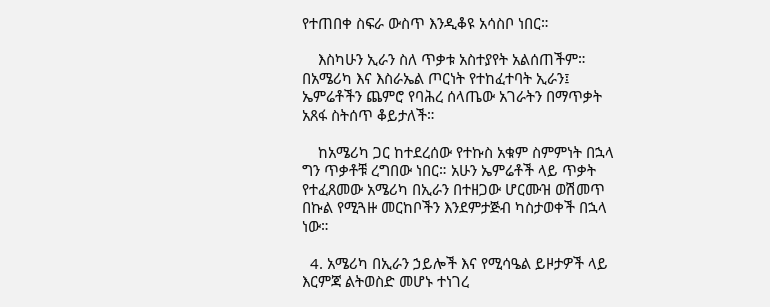የተጠበቀ ስፍራ ውስጥ እንዲቆዩ አሳስቦ ነበር።

    እስካሁን ኢራን ስለ ጥቃቱ አስተያየት አልሰጠችም። በአሜሪካ እና እስራኤል ጦርነት የተከፈተባት ኢራን፤ ኤምሬቶችን ጨምሮ የባሕረ ሰላጤው አገራትን በማጥቃት አጸፋ ስትሰጥ ቆይታለች።

    ከአሜሪካ ጋር ከተደረሰው የተኩስ አቁም ስምምነት በኋላ ግን ጥቃቶቹ ረግበው ነበር። አሁን ኤምሬቶች ላይ ጥቃት የተፈጸመው አሜሪካ በኢራን በተዘጋው ሆርሙዝ ወሽመጥ በኩል የሚጓዙ መርከቦችን እንደምታጅብ ካስታወቀች በኋላ ነው።

  4. አሜሪካ በኢራን ኃይሎች እና የሚሳዔል ይዞታዎች ላይ እርምጃ ልትወስድ መሆኑ ተነገረ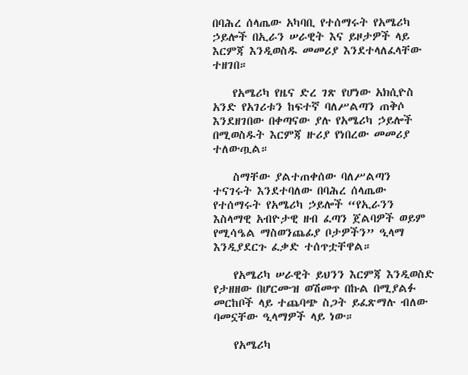በባሕረ ሰላጤው አካባቢ የተሰማሩት የአሜሪካ ኃይሎች በኢራን ሠራዊት እና ይዞታዎች ላይ እርምጃ እንዲወስዱ መመሪያ እንደተላለፈላቸው ተዘገበ።

    የአሜሪካ የዜና ድረ ገጽ የሆነው አክሲዮስ አንድ የአገሪቱን ከፍተኛ ባለሥልጣን ጠቅሶ እንደዘገበው በቀጣናው ያሉ የአሜሪካ ኃይሎች በሚወስዱት እርምጃ ዙሪያ የነበረው መመሪያ ተለውጧል።

    ስማቸው ያልተጠቀሰው ባለሥልጣን ተናገሩት እንደተባለው በባሕረ ሰላጤው የተሰማሩት የአሜሪካ ኃይሎች “የኢራንን እስላማዊ አብዮታዊ ዘብ ፈጣን ጀልባዎች ወይም የሚሳዔል ማስወንጨፊያ ቦታዎችን” ዒላማ እንዲያደርጉ ፈቃድ ተሰጥቷቸዋል።

    የአሜሪካ ሠራዊት ይህንን እርምጃ እንዲወስድ የታዘዘው በሆርሙዝ ወሽመጥ በኩል በሚያልፉ መርከቦች ላይ ተጨባጭ ስጋት ይፈጽማሉ ብለው ባመኗቸው ዒላማዎች ላይ ነው።

    የአሜሪካ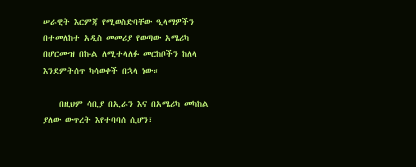ሠራዊት እርምጃ የሚወስድባቸው ዒላማዎችን በተመለከተ አዲስ መመሪያ የወጣው አሜሪካ በሆርሙዝ በኩል ለሚተላለፉ መርከቦችን ከለላ እንደምትሰጥ ካሳወቀች በኋላ ነው።

    በዚህም ሳቢያ በኢራን እና በአሜሪካ መካከል ያለው ውጥረት እየተባባሰ ሲሆን፣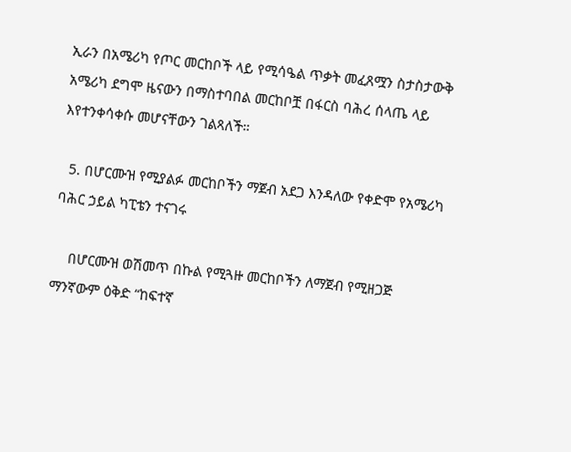ኢራን በአሜሪካ የጦር መርከቦች ላይ የሚሳዔል ጥቃት መፈጸሟን ስታስታውቅ አሜሪካ ደግሞ ዜናውን በማስተባበል መርከቦቿ በፋርስ ባሕረ ሰላጤ ላይ እየተንቀሳቀሱ መሆናቸውን ገልጻለች።

  5. በሆርሙዝ የሚያልፉ መርከቦችን ማጀብ አደጋ እንዳለው የቀድሞ የአሜሪካ ባሕር ኃይል ካፒቴን ተናገሩ

    በሆርሙዝ ወሽመጥ በኩል የሚጓዙ መርከቦችን ለማጀብ የሚዘጋጅ ማንኛውም ዕቅድ “ከፍተኛ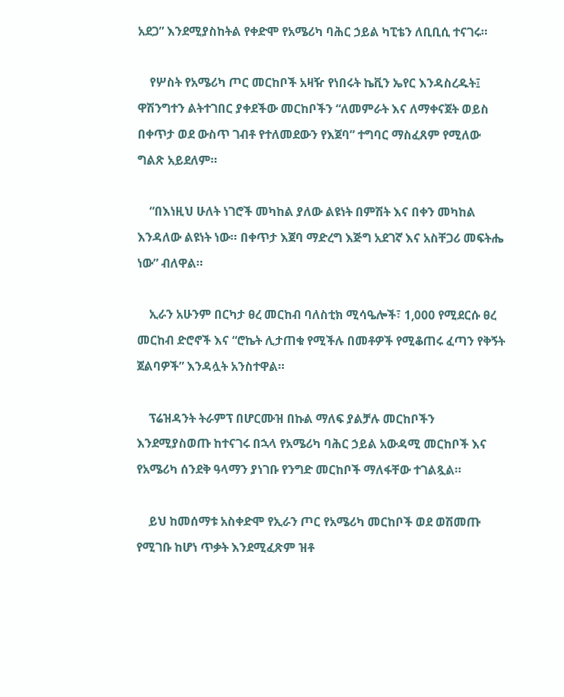አደጋ” እንደሚያስከትል የቀድሞ የአሜሪካ ባሕር ኃይል ካፒቴን ለቢቢሲ ተናገሩ።

    የሦስት የአሜሪካ ጦር መርከቦች አዛዥ የነበሩት ኬቪን ኤየር እንዳስረዱት፤ ዋሽንግተን ልትተገበር ያቀደችው መርከቦችን “ለመምራት እና ለማቀናጀት ወይስ በቀጥታ ወደ ውስጥ ገብቶ የተለመደውን የእጀባ” ተግባር ማስፈጸም የሚለው ግልጽ አይደለም።

    “በእነዚህ ሁለት ነገሮች መካከል ያለው ልዩነት በምሽት እና በቀን መካከል እንዳለው ልዩነት ነው። በቀጥታ እጀባ ማድረግ እጅግ አደገኛ እና አስቸጋሪ መፍትሔ ነው” ብለዋል።

    ኢራን አሁንም በርካታ ፀረ መርከብ ባለስቲክ ሚሳዔሎች፣ 1,000 የሚደርሱ ፀረ መርከብ ድሮኖች እና “ሮኬት ሊታጠቁ የሚችሉ በመቶዎች የሚቆጠሩ ፈጣን የቅኝት ጀልባዎች” እንዳሏት አንስተዋል።

    ፕሬዝዳንት ትራምፕ በሆርሙዝ በኩል ማለፍ ያልቻሉ መርከቦችን እንደሚያስወጡ ከተናገሩ በኋላ የአሜሪካ ባሕር ኃይል አውዳሚ መርከቦች እና የአሜሪካ ሰንደቅ ዓላማን ያነገቡ የንግድ መርከቦች ማለፋቸው ተገልጿል።

    ይህ ከመሰማቱ አስቀድሞ የኢራን ጦር የአሜሪካ መርከቦች ወደ ወሽመጡ የሚገቡ ከሆነ ጥቃት እንደሚፈጽም ዝቶ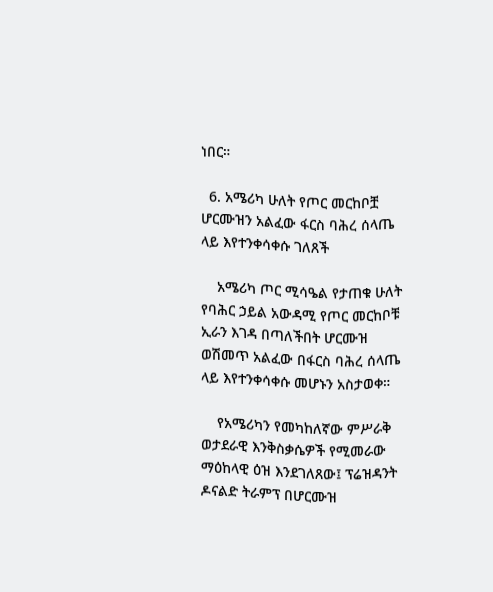ነበር።

  6. አሜሪካ ሁለት የጦር መርከቦቿ ሆርሙዝን አልፈው ፋርስ ባሕረ ሰላጤ ላይ እየተንቀሳቀሱ ገለጸች

    አሜሪካ ጦር ሚሳዔል የታጠቁ ሁለት የባሕር ኃይል አውዳሚ የጦር መርከቦቹ ኢራን እገዳ በጣለችበት ሆርሙዝ ወሽመጥ አልፈው በፋርስ ባሕረ ሰላጤ ላይ እየተንቀሳቀሱ መሆኑን አስታወቀ።

    የአሜሪካን የመካከለኛው ምሥራቅ ወታደራዊ እንቅስቃሴዎች የሚመራው ማዕከላዊ ዕዝ እንደገለጸው፤ ፕሬዝዳንት ዶናልድ ትራምፕ በሆርሙዝ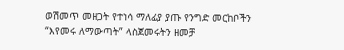ወሽመጥ መዘጋት የተነሳ ማለፊያ ያጡ የንግድ መርከቦችን “እየመሩ ለማውጣት” ላስጀመሩትን ዘመቻ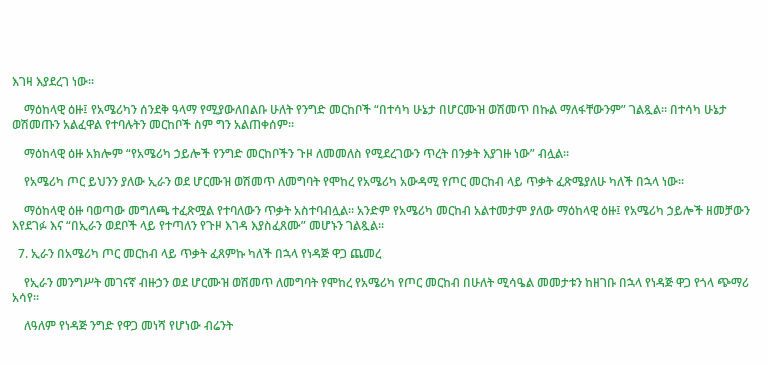እገዛ እያደረገ ነው።

    ማዕከላዊ ዕዙ፤ የአሜሪካን ሰንደቅ ዓላማ የሚያውለበልቡ ሁለት የንግድ መርከቦች “በተሳካ ሁኔታ በሆርሙዝ ወሽመጥ በኩል ማለፋቸውንም” ገልጿል። በተሳካ ሁኔታ ወሽመጡን አልፈዋል የተባሉትን መርከቦች ስም ግን አልጠቀሰም።

    ማዕከላዊ ዕዙ አክሎም “የአሜሪካ ኃይሎች የንግድ መርከቦችን ጉዞ ለመመለስ የሚደረገውን ጥረት በንቃት እያገዙ ነው” ብሏል።

    የአሜሪካ ጦር ይህንን ያለው ኢራን ወደ ሆርሙዝ ወሽመጥ ለመግባት የሞከረ የአሜሪካ አውዳሚ የጦር መርከብ ላይ ጥቃት ፈጽሜያለሁ ካለች በኋላ ነው።

    ማዕከላዊ ዕዙ ባወጣው መግለጫ ተፈጽሟል የተባለውን ጥቃት አስተባብሏል። አንድም የአሜሪካ መርከብ አልተመታም ያለው ማዕከላዊ ዕዙ፤ የአሜሪካ ኃይሎች ዘመቻውን እየደገፉ እና “በኢራን ወደቦች ላይ የተጣለን የጉዞ እገዳ እያስፈጸሙ” መሆኑን ገልጿል።

  7. ኢራን በአሜሪካ ጦር መርከብ ላይ ጥቃት ፈጸምኩ ካለች በኋላ የነዳጅ ዋጋ ጨመረ

    የኢራን መንግሥት መገናኛ ብዙኃን ወደ ሆርሙዝ ወሽመጥ ለመግባት የሞከረ የአሜሪካ የጦር መርከብ በሁለት ሚሳዔል መመታቱን ከዘገቡ በኋላ የነዳጅ ዋጋ የጎላ ጭማሪ አሳየ።

    ለዓለም የነዳጅ ንግድ የዋጋ መነሻ የሆነው ብሬንት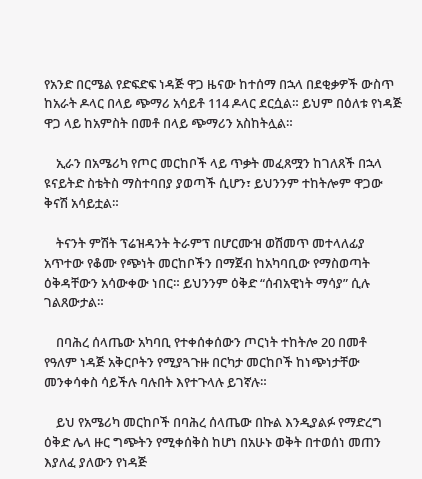የአንድ በርሜል የድፍድፍ ነዳጅ ዋጋ ዜናው ከተሰማ በኋላ በደቂቃዎች ውስጥ ከአራት ዶላር በላይ ጭማሪ አሳይቶ 114 ዶላር ደርሷል። ይህም በዕለቱ የነዳጅ ዋጋ ላይ ከአምስት በመቶ በላይ ጭማሪን አስከትሏል።

    ኢራን በአሜሪካ የጦር መርከቦች ላይ ጥቃት መፈጸሟን ከገለጸች በኋላ ዩናይትድ ስቴትስ ማስተባበያ ያወጣች ሲሆን፣ ይህንንም ተከትሎም ዋጋው ቅናሽ አሳይቷል።

    ትናንት ምሽት ፕሬዝዳንት ትራምፕ በሆርሙዝ ወሽመጥ መተላለፊያ አጥተው የቆሙ የጭነት መርከቦችን በማጀብ ከአካባቢው የማስወጣት ዕቅዳቸውን አሳውቀው ነበር። ይህንንም ዕቅድ “ሰብአዊነት ማሳያ” ሲሉ ገልጸውታል።

    በባሕረ ሰላጤው አካባቢ የተቀሰቀሰውን ጦርነት ተከትሎ 20 በመቶ የዓለም ነዳጅ አቅርቦትን የሚያጓጉዙ በርካታ መርከቦች ከነጭነታቸው መንቀሳቀስ ሳይችሉ ባሉበት እየተጉላሉ ይገኛሉ።

    ይህ የአሜሪካ መርከቦች በባሕረ ሰላጤው በኩል እንዲያልፉ የማድረግ ዕቅድ ሌላ ዙር ግጭትን የሚቀሰቅስ ከሆነ በአሁኑ ወቅት በተወሰነ መጠን እያለፈ ያለውን የነዳጅ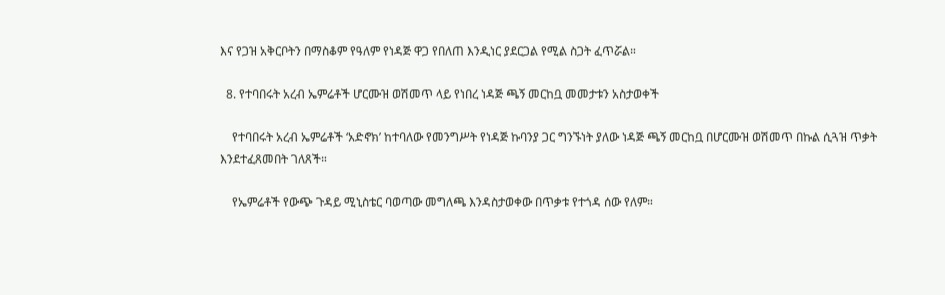እና የጋዝ አቅርቦትን በማስቆም የዓለም የነዳጅ ዋጋ የበለጠ እንዲነር ያደርጋል የሚል ስጋት ፈጥሯል።

  8. የተባበሩት አረብ ኤምሬቶች ሆርሙዝ ወሽመጥ ላይ የነበረ ነዳጅ ጫኝ መርከቧ መመታቱን አስታወቀች

    የተባበሩት አረብ ኤምሬቶች ‘አድኖክ’ ከተባለው የመንግሥት የነዳጅ ኩባንያ ጋር ግንኙነት ያለው ነዳጅ ጫኝ መርከቧ በሆርሙዝ ወሽመጥ በኩል ሲጓዝ ጥቃት እንደተፈጸመበት ገለጸች።

    የኤምሬቶች የውጭ ጉዳይ ሚኒስቴር ባወጣው መግለጫ እንዳስታወቀው በጥቃቱ የተጎዳ ሰው የለም።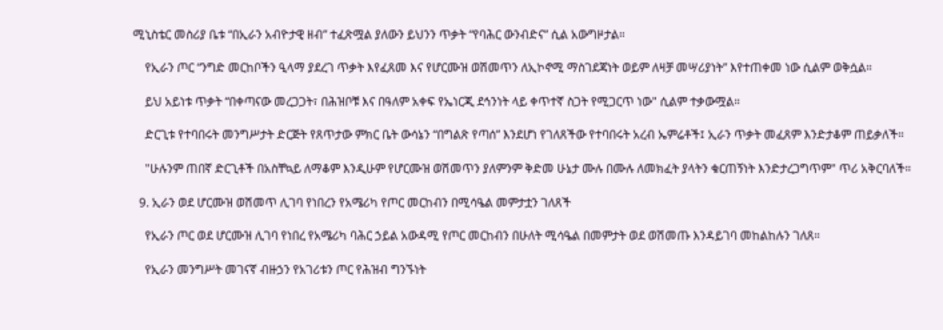ሚኒስቴር መስሪያ ቤቱ “በኢራን አብዮታዊ ዘብ” ተፈጽሟል ያለውን ይህንን ጥቃት “የባሕር ውንብድና” ሲል አውግዞታል።

    የኢራን ጦር “ንግድ መርከቦችን ዒላማ ያደረገ ጥቃት እየፈጸመ እና የሆርሙዝ ወሽመጥን ለኢኮኖሚ ማስገደጃነት ወይም ለዛቻ መሣሪያነት” እየተጠቀመ ነው ሲልም ወቅሷል።

    ይህ አይነቱ ጥቃት “በቀጣናው መረጋጋት፣ በሕዝቦቹ እና በዓለም አቀፍ የኤነርጂ ደኅንነት ላይ ቀጥተኛ ስጋት የሚጋርጥ ነው" ሲልም ተቃውሟል።

    ድርጊቱ የተባበሩት መንግሥታት ድርጅት የጸጥታው ምክር ቤት ውሳኔን “በግልጽ የጣሰ” እንደሆነ የገለጸችው የተባበሩት አረብ ኤምሬቶች፤ ኢራን ጥቃት መፈጸም እንድታቆም ጠይቃለች።

    "ሁሉንም ጠበኛ ድርጊቶች በአስቸኳይ ለማቆም እንዲሁም የሆርሙዝ ወሽመጥን ያለምንም ቅድመ ሁኔታ ሙሉ በሙሉ ለመክፈት ያላትን ቁርጠኝነት እንድታረጋግጥም" ጥሪ አቅርባለች።

  9. ኢራን ወደ ሆርሙዝ ወሽመጥ ሊገባ የነበረን የአሜሪካ የጦር መርከብን በሚሳዔል መምታቷን ገለጸች

    የኢራን ጦር ወደ ሆርሙዝ ሊገባ የነበረ የአሜሪካ ባሕር ኃይል አውዳሚ የጦር መርከብን በሁለት ሚሳዔል በመምታት ወደ ወሽመጡ እንዳይገባ መከልከሉን ገለጸ።

    የኢራን መንግሥት መገናኛ ብዙኃን የአገሪቱን ጦር የሕዝብ ግንኙነት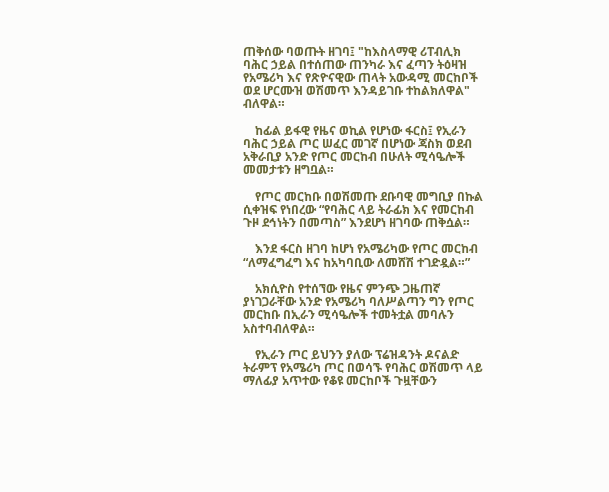ጠቅሰው ባወጡት ዘገባ፤ "ከእስላማዊ ሪፐብሊክ ባሕር ኃይል በተሰጠው ጠንካራ እና ፈጣን ትዕዛዝ የአሜሪካ እና የጽዮናዊው ጠላት አውዳሚ መርከቦች ወደ ሆርሙዝ ወሽመጥ እንዳይገቡ ተከልክለዋል" ብለዋል።

    ከፊል ይፋዊ የዜና ወኪል የሆነው ፋርስ፤ የኢራን ባሕር ኃይል ጦር ሠፈር መገኛ በሆነው ጃስክ ወደብ አቅራቢያ አንድ የጦር መርከብ በሁለት ሚሳዔሎች መመታቱን ዘግቧል።

    የጦር መርከቡ በወሽመጡ ደቡባዊ መግቢያ በኩል ሲቀዝፍ የነበረው “የባሕር ላይ ትራፊክ እና የመርከብ ጉዞ ደኅነትን በመጣስ” እንደሆነ ዘገባው ጠቅሷል።

    እንደ ፋርስ ዘገባ ከሆነ የአሜሪካው የጦር መርከብ “ለማፈግፈግ እና ከአካባቢው ለመሸሽ ተገድዷል።”

    አክሲዮስ የተሰኘው የዜና ምንጭ ጋዜጠኛ ያነገጋራቸው አንድ የአሜሪካ ባለሥልጣን ግን የጦር መርከቡ በኢራን ሚሳዔሎች ተመትቷል መባሉን አስተባብለዋል።

    የኢራን ጦር ይህንን ያለው ፕሬዝዳንት ዶናልድ ትራምፕ የአሜሪካ ጦር በወሳኙ የባሕር ወሽመጥ ላይ ማለፊያ አጥተው የቆዩ መርከቦች ጉዟቸውን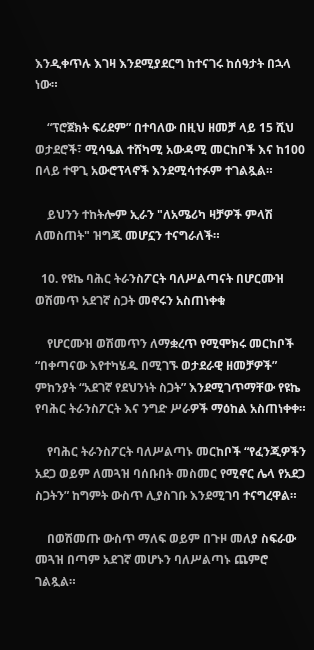እንዲቀጥሉ እገዛ እንደሚያደርግ ከተናገሩ ከሰዓታት በኋላ ነው።

    “ፕሮጀክት ፍሪደም” በተባለው በዚህ ዘመቻ ላይ 15 ሺህ ወታደሮች፣ ሚሳዔል ተሸካሚ አውዳሚ መርከቦች እና ከ100 በላይ ተዋጊ አውሮፕላኖች እንደሚሳተፉም ተገልጿል።

    ይህንን ተከትሎም ኢራን "ለአሜሪካ ዛቻዎች ምላሽ ለመስጠት" ዝግጁ መሆኗን ተናግራለች።

  10. የዩኬ ባሕር ትራንስፖርት ባለሥልጣናት በሆርሙዝ ወሽመጥ አደገኛ ስጋት መኖሩን አስጠነቀቁ

    የሆርሙዝ ወሽመጥን ለማቋረጥ የሚሞክሩ መርከቦች “በቀጣናው እየተካሄዱ በሚገኙ ወታደራዊ ዘመቻዎች” ምከንያት “አደገኛ የደህንነት ስጋት” እንደሚገጥማቸው የዩኬ የባሕር ትራንስፖርት እና ንግድ ሥራዎች ማዕከል አስጠነቀቀ።

    የባሕር ትራንስፖርት ባለሥልጣኑ መርከቦች “የፈንጂዎችን አደጋ ወይም ለመጓዝ ባሰቡበት መስመር የሚኖር ሌላ የአደጋ ስጋትን” ከግምት ውስጥ ሊያስገቡ እንደሚገባ ተናግረዋል።

    በወሽመጡ ውስጥ ማለፍ ወይም በጉዞ መለያ ስፍራው መጓዝ በጣም አደገኛ መሆኑን ባለሥልጣኑ ጨምሮ ገልጿል።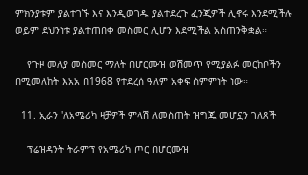ምክንያቱም ያልተገኙ እና እንዲወገዱ ያልተደረጉ ፈንጂዎች ሊኖሩ እንደሚችሉ ወይም ደህንነቱ ያልተጠበቀ መስመር ሊሆን እደሚችል አስጠንቅቋል።

    የጉዞ መለያ መስመር ማለት በሆርሙዝ ወሽመጥ የሚያልፉ መርከቦችን በሚመለከት እአአ በ1968 የተደረሰ ዓለም አቀፍ ስምምነት ነው።

  11. ኢራን 'ለአሜሪካ ዛቻዎች ምላሽ ለመስጠት ዝግጁ መሆኗን ገለጸች

    ፕሬዝዳንት ትራምፕ የአሜሪካ ጦር በሆርሙዝ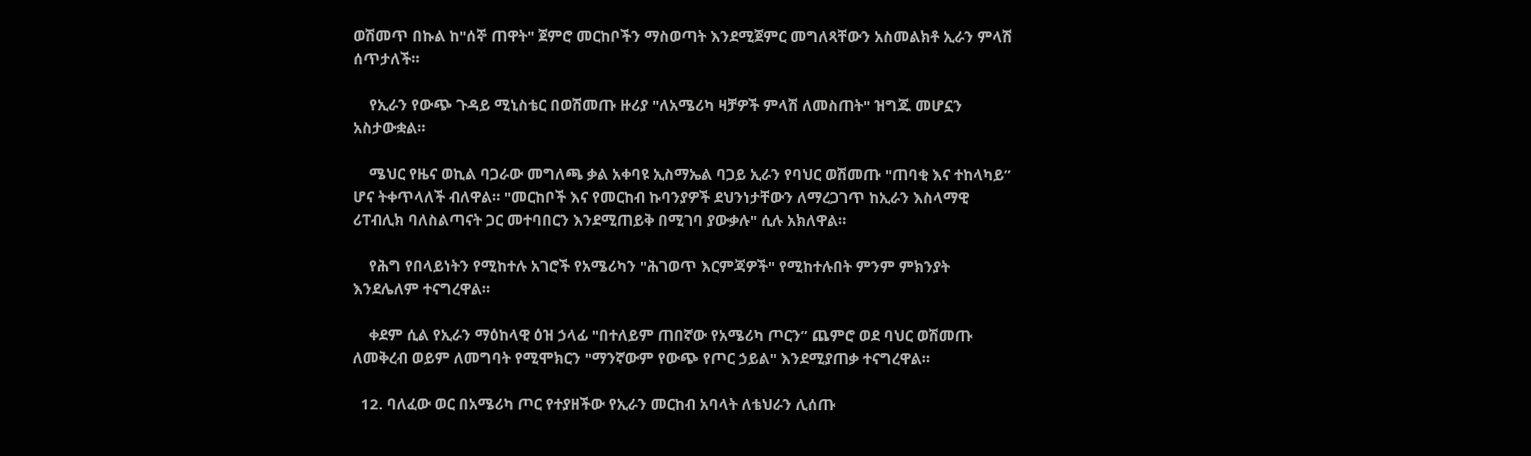ወሽመጥ በኩል ከ"ሰኞ ጠዋት" ጀምሮ መርከቦችን ማስወጣት እንደሚጀምር መግለጻቸውን አስመልክቶ ኢራን ምላሽ ሰጥታለች።

    የኢራን የውጭ ጉዳይ ሚኒስቴር በወሽመጡ ዙሪያ "ለአሜሪካ ዛቻዎች ምላሽ ለመስጠት" ዝግጁ መሆኗን አስታውቋል።

    ሜህር የዜና ወኪል ባጋራው መግለጫ ቃል አቀባዩ ኢስማኤል ባጋይ ኢራን የባህር ወሽመጡ "ጠባቂ እና ተከላካይ” ሆና ትቀጥላለች ብለዋል። "መርከቦች እና የመርከብ ኩባንያዎች ደህንነታቸውን ለማረጋገጥ ከኢራን እስላማዊ ሪፐብሊክ ባለስልጣናት ጋር መተባበርን እንደሚጠይቅ በሚገባ ያውቃሉ" ሲሉ አክለዋል።

    የሕግ የበላይነትን የሚከተሉ አገሮች የአሜሪካን "ሕገወጥ እርምጃዎች" የሚከተሉበት ምንም ምክንያት እንደሌለም ተናግረዋል።

    ቀደም ሲል የኢራን ማዕከላዊ ዕዝ ኃላፊ "በተለይም ጠበኛው የአሜሪካ ጦርን” ጨምሮ ወደ ባህር ወሽመጡ ለመቅረብ ወይም ለመግባት የሚሞክርን "ማንኛውም የውጭ የጦር ኃይል" እንደሚያጠቃ ተናግረዋል።

  12. ባለፈው ወር በአሜሪካ ጦር የተያዘችው የኢራን መርከብ አባላት ለቴህራን ሊሰጡ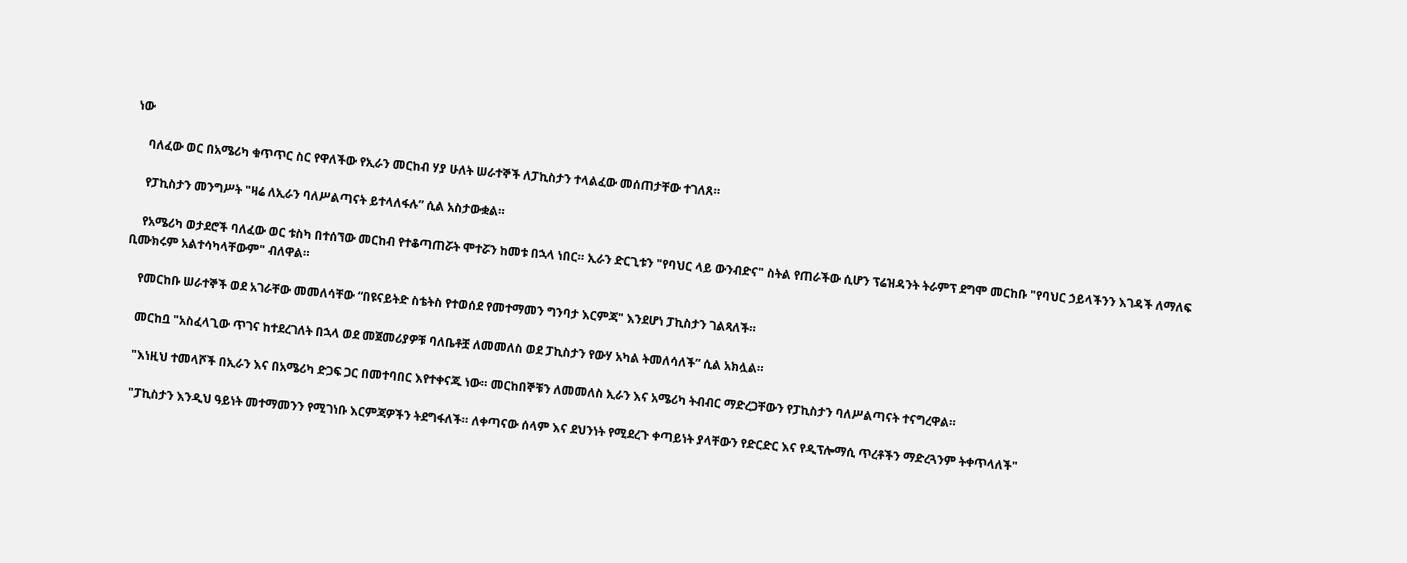ነው

    ባለፈው ወር በአሜሪካ ቁጥጥር ስር የዋለችው የኢራን መርከብ ሃያ ሁለት ሠራተኞች ለፓኪስታን ተላልፈው መሰጠታቸው ተገለጸ።

    የፓኪስታን መንግሥት "ዛሬ ለኢራን ባለሥልጣናት ይተላለፋሉ” ሲል አስታውቋል።

    የአሜሪካ ወታደሮች ባለፈው ወር ቱስካ በተሰኘው መርከብ የተቆጣጠሯት ሞተሯን ከመቱ በኋላ ነበር። ኢራን ድርጊቱን "የባህር ላይ ውንብድና" ስትል የጠራችው ሲሆን ፕሬዝዳንት ትራምፕ ደግሞ መርከቡ "የባህር ኃይላችንን እገዳች ለማለፍ ቢሙክሩም አልተሳካላቸውም" ብለዋል።

    የመርከቡ ሠራተኞች ወደ አገራቸው መመለሳቸው “በዩናይትድ ስቴትስ የተወሰደ የመተማመን ግንባታ እርምጃ" እንደሆነ ፓኪስታን ገልጻለች።

    መርከቧ "አስፈላጊው ጥገና ከተደረገለት በኋላ ወደ መጀመሪያዎቹ ባለቤቶቿ ለመመለስ ወደ ፓኪስታን የውሃ አካል ትመለሳለች” ሲል አክሏል።

    "እነዚህ ተመላሾች በኢራን እና በአሜሪካ ድጋፍ ጋር በመተባበር እየተቀናጁ ነው። መርከበኞቹን ለመመለስ ኢራን እና አሜሪካ ትብብር ማድረጋቸውን የፓኪስታን ባለሥልጣናት ተናግረዋል።

    "ፓኪስታን እንዲህ ዓይነት መተማመንን የሚገነቡ እርምጃዎችን ትደግፋለች። ለቀጣናው ሰላም እና ደህንነት የሚደረጉ ቀጣይነት ያላቸውን የድርድር እና የዲፕሎማሲ ጥረቶችን ማድረጓንም ትቀጥላለች"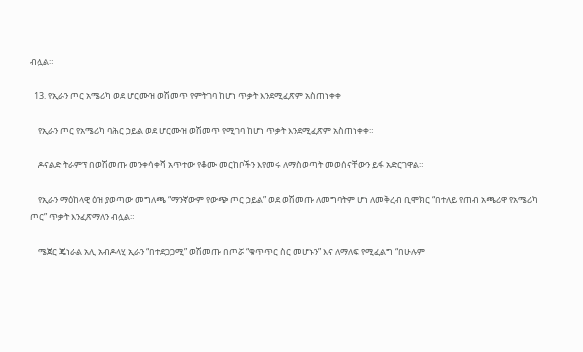ብሏል።

  13. የኢራን ጦር አሜሪካ ወደ ሆርሙዝ ወሽመጥ የምትገባ ከሆነ ጥቃት እንደሚፈጽም አስጠነቀቀ

    የኢራን ጦር የአሜሪካ ባሕር ኃይል ወደ ሆርሙዝ ወሽመጥ የሚገባ ከሆነ ጥቃት እንደሚፈጽም አስጠነቀቀ።

    ዶናልድ ትራምፕ በወሽመጡ መንቀሳቀሻ አጥተው የቆሙ መርከቦችን እየመሩ ለማስወጣት መወሰናቸውን ይፋ አድርገዋል።

    የኢራን ማዕከላዊ ዕዝ ያወጣው መግለጫ “ማንኛውም የውጭ ጦር ኃይል” ወደ ወሽመጡ ለመግባትም ሆነ ለመቅረብ ቢሞክር “በተለይ የጠብ አጫሪዋ የአሜሪካ ጦር” ጥቃት እንፈጽማለን ብሏል።

    ሜጀር ጄነራል አሊ አብዶላሂ ኢራን “በተደጋጋሚ” ወሽመጡ በጦሯ “ቁጥጥር ስር መሆኑን” እና ለማለፍ የሚፈልግ “በሁሉም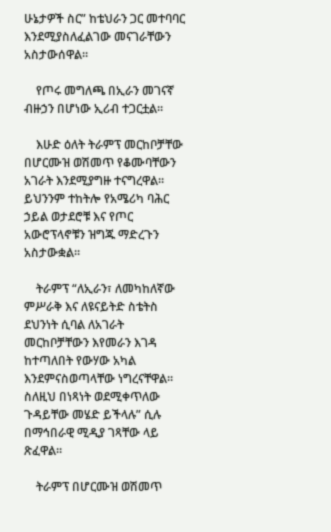ሁኔታዎች ስር” ከቴህራን ጋር መተባባር እንደሚያስለፈልገው መናገራቸውን አስታውሰዋል።

    የጦሩ መግለጫ በኢራን መገናኛ ብዙኃን በሆነው ኢሪብ ተጋርቷል።

    እሁድ ዕለት ትራምፕ መርከቦቻቸው በሆርሙዝ ወሽመጥ የቆሙባቸውን አገራት እንደሚያግዙ ተናግረዋል። ይህንንም ተከትሎ የአሜሪካ ባሕር ኃይል ወታደሮቹ እና የጦር አውሮፕላኖቹን ዝግጁ ማድረጉን አስታውቋል።

    ትራምፕ “ለኢራን፣ ለመካከለኛው ምሥራቅ እና ለዩናይትድ ስቴትስ ደህንነት ሲባል ለአገራት መርከቦቻቸውን እየመራን እገዳ ከተጣለበት የውሃው አካል እንደምናስወጣላቸው ነግረናቸዋል። ስለዚህ በነጻነት ወደሚቀጥለው ጉዳይቸው መሄድ ይችላሉ” ሲሉ በማኅበራዊ ሚዲያ ገጻቸው ላይ ጽፈዋል።

    ትራምፕ በሆርሙዝ ወሽመጥ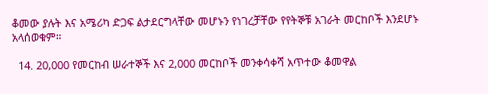ቆመው ያሉት እና አሜሪካ ድጋፍ ልታደርግላቸው መሆኑን የነገረቻቸው የየትኞቹ አገራት መርከቦች እንደሆኑ አላሰወቁም።

  14. 20,000 የመርከብ ሠራተኞች እና 2,000 መርከቦች መንቀሳቀሻ አጥተው ቆመዋል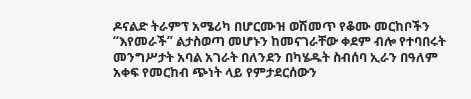ዶናልድ ትራምፕ አሜሪካ በሆርሙዝ ወሽመጥ የቆሙ መርከቦችን “እየመራች” ልታስወጣ መሆኑን ከመናገራቸው ቀደም ብሎ የተባበሩት መንግሥታት አባል አገራት በለንደን በካሄዱት ስብሰባ ኢራን በዓለም አቀፍ የመርከብ ጭነት ላይ የምታደርሰውን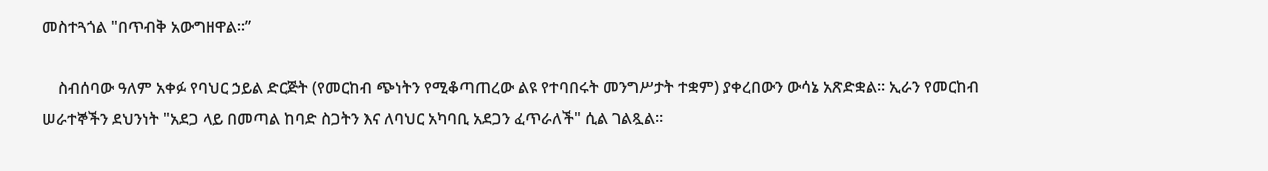መስተጓጎል "በጥብቅ አውግዘዋል።”

    ስብሰባው ዓለም አቀፉ የባህር ኃይል ድርጅት (የመርከብ ጭነትን የሚቆጣጠረው ልዩ የተባበሩት መንግሥታት ተቋም) ያቀረበውን ውሳኔ አጽድቋል። ኢራን የመርከብ ሠራተኞችን ደህንነት "አደጋ ላይ በመጣል ከባድ ስጋትን እና ለባህር አካባቢ አደጋን ፈጥራለች" ሲል ገልጿል።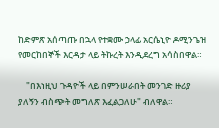ከድምጽ አሰጣጡ በኋላ የተቋሙ ኃላፊ አርሴኒዮ ዶሚንጌዝ የመርከበኞች እርዳታ ላይ ትኩረት እንዲደረግ አሳስበዋል።

    "በእነዚህ ጉዳዮች ላይ በምንሠራበት መንገድ ዙሪያ ያለኝን ብስጭት መግለጽ እፈልጋለሁ" ብለዋል።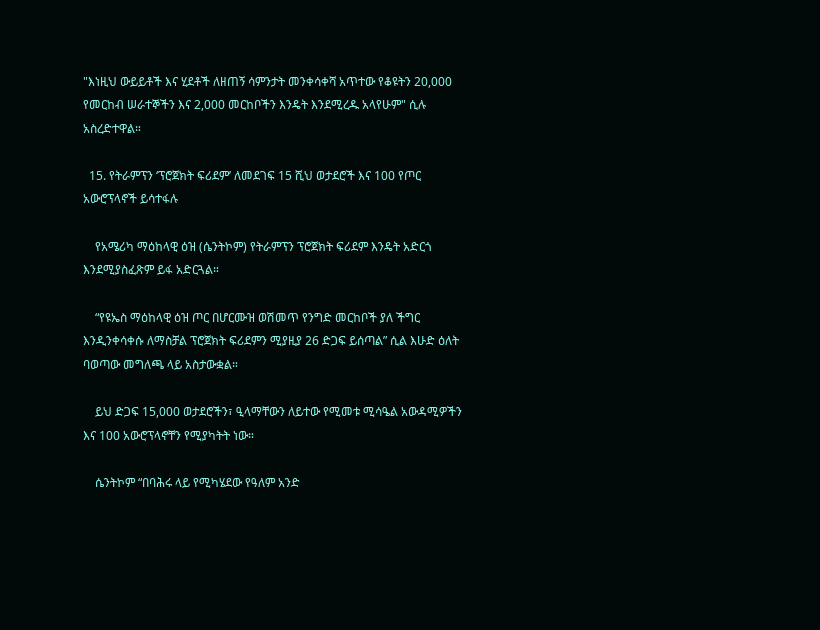"እነዚህ ውይይቶች እና ሂደቶች ለዘጠኝ ሳምንታት መንቀሳቀሻ አጥተው የቆዩትን 20,000 የመርከብ ሠራተኞችን እና 2,000 መርከቦችን እንዴት እንደሚረዱ አላየሁም" ሲሉ አስረድተዋል።

  15. የትራምፕን ‘ፕሮጀክት ፍሪደም’ ለመደገፍ 15 ሺህ ወታደሮች እና 100 የጦር አውሮፕላኖች ይሳተፋሉ

    የአሜሪካ ማዕከላዊ ዕዝ (ሴንትኮም) የትራምፕን ፕሮጀክት ፍሪደም እንዴት አድርጎ እንደሚያስፈጽም ይፋ አድርጓል።

    “የዩኤስ ማዕከላዊ ዕዝ ጦር በሆርሙዝ ወሽመጥ የንግድ መርከቦች ያለ ችግር እንዲንቀሳቀሱ ለማስቻል ፕሮጀክት ፍሪደምን ሚያዚያ 26 ድጋፍ ይሰጣል” ሲል እሁድ ዕለት ባወጣው መግለጫ ላይ አስታውቋል።

    ይህ ድጋፍ 15,000 ወታደሮችን፣ ዒላማቸውን ለይተው የሚመቱ ሚሳዔል አውዳሚዎችን እና 100 አውሮፕላኖቸን የሚያካትት ነው።

    ሴንትኮም “በባሕሩ ላይ የሚካሄደው የዓለም አንድ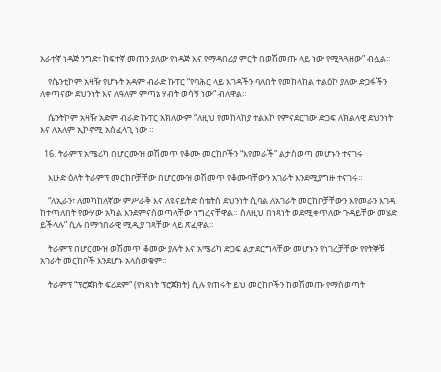አራተኛ ነዳጅ ንግድ፣ ከፍተኛ መጠን ያለው የነዳጅ እና የማዳበሪያ ምርት በወሽመጡ ላይ ነው የሚጓጓዘው” ብሏል።

    የሴንቲኮም አዛዥ የሆኑት አዳም ብራድ ኩፐር “የባሕር ላይ እገዳችን ባለበት የመከላከል ተልዕኮ ያለው ድጋፋችን ለቀጣናው ደህንነት እና ለዓለም ምጣኔ ሃብት ወሳኝ ነው“ ብለዋል።

    ሴንትኮም አዛዥ አድም ብራድ ኩፐር አክለውም “ለዚህ የመከላከያ ተልእኮ የምናደርገው ድጋፍ ለክልላዊ ደህንነት እና ለአለም ኢኮኖሚ አስፈላጊ ነው ።

  16. ትራምፕ አሜሪካ በሆርሙዝ ወሽመጥ የቆሙ መርከቦችን “እየመራች” ልታስወጣ መሆኑን ተናገሩ

    እሁድ ዕለት ትራምፕ መርከቦቻቸው በሆርሙዝ ወሽመጥ የቆሙባቸውን አገራት እንደሚያግዙ ተናገሩ።

    “ለኢራን፣ ለመካከለኛው ምሥራቅ እና ለዩናይትድ ስቴትስ ደህንነት ሲባል ለአገራት መርከቦቻቸውን እየመራን እገዳ ከተጣለበት የውሃው አካል እንደምናስወጣላቸው ነግረናቸዋል። ስለዚህ በነጻነት ወደሚቀጥለው ጉዳይቸው መሄድ ይችላሉ” ሲሉ በማኅበራዊ ሚዲያ ገጻቸው ላይ ጽፈዋል።

    ትራምፕ በሆርሙዝ ወሽመጥ ቆመው ያሉት እና አሜሪካ ድጋፍ ልታደርግላቸው መሆኑን የነገረቻቸው የየትኞቹ አገራት መርከቦች እንደሆኑ አላሰወቁም።

    ትራምፕ “ፕሮጀክት ፍሪደም” (የነጻነት ፕሮጀክት) ሲሉ የጠሩት ይህ መርከቦችን ከወሽመጡ የማስወጣት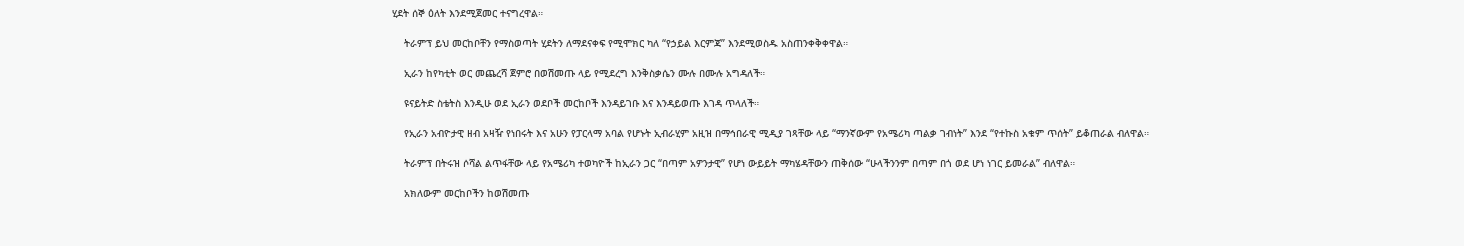ሂደት ሰኞ ዕለት እንደሚጀመር ተናግረዋል።

    ትራምፕ ይህ መርከቦቸን የማስወጣት ሂደትን ለማደናቀፍ የሚሞክር ካለ “የኃይል እርምጃ” እንደሚወስዱ አስጠንቀቅቀዋል።

    ኢራን ከየካቲት ወር መጨረሻ ጀምሮ በወሽመጡ ላይ የሚደረግ እንቅስቃሴን ሙሉ በሙሉ አግዳለች።

    ዩናይትድ ስቴትስ እንዲሁ ወደ ኢራን ወደቦች መርከቦች እንዳይገቡ እና እንዳይወጡ እገዳ ጥላለች።

    የኢራን አብዮታዊ ዘብ አዛዥ የነበሩት እና አሁን የፓርላማ አባል የሆኑት ኢብራሂም አዚዝ በማኅበራዊ ሚዲያ ገጻቸው ላይ “ማንኛውም የአሜሪካ ጣልቃ ገብነት” እንደ “የተኩስ አቁም ጥሰት” ይቆጠራል ብለዋል።

    ትራምፕ በትሩዝ ሶሻል ልጥፋቸው ላይ የአሜሪካ ተወካዮች ከኢራን ጋር “በጣም አዎንታዊ” የሆነ ውይይት ማካሄዳቸውን ጠቅሰው “ሁላችንንም በጣም በጎ ወደ ሆነ ነገር ይመራል” ብለዋል።

    አክለውም መርከቦችን ከወሽመጡ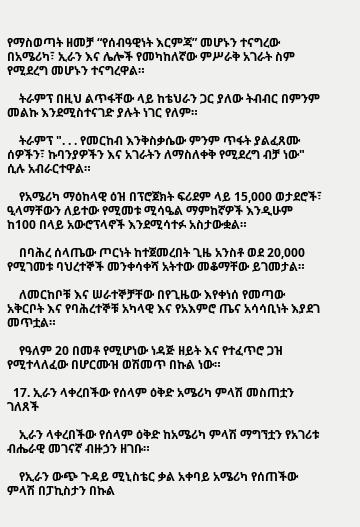የማስወጣት ዘመቻ “የሰብዓዊነት እርምጃ” መሆኑን ተናግረው በአሜሪካ፣ ኢራን እና ሌሎች የመካከለኛው ምሥራቅ አገራት ስም የሚደረግ መሆኑን ተናግረዋል።

    ትራምፕ በዚህ ልጥፋቸው ላይ ከቴህራን ጋር ያለው ትብብር በምንም መልኩ እንደሚስተናገድ ያሉት ነገር የለም።

    ትራምፕ ". . . የመርከብ እንቅስቃሴው ምንም ጥፋት ያልፈጸሙ ሰዎችን፣ ኩባንያዎችን እና አገራትን ለማስለቀቅ የሚደረግ ብቻ ነው" ሲሉ አብራርተዋል።

    የአሜሪካ ማዕከላዊ ዕዝ በፕሮጀክት ፍሪደም ላይ 15,000 ወታደሮች፣ ዒላማቸውን ለይተው የሚመቱ ሚሳዔል ማምከኛዎች እንዲሁም ከ100 በላይ አውሮፕላኖች እንደሚሳተፉ አስታውቋል።

    በባሕረ ሰላጤው ጦርነት ከተጀመረበት ጊዜ አንስቶ ወደ 20,000 የሚገመቱ ባህረተኞች መንቀሳቀሻ አትተው መቆማቸው ይገመታል።

    ለመርከቦቹ እና ሠራተኞቻቸው በየጊዜው እየቀነሰ የመጣው አቅርቦት እና የባሕረተኞቹ አካላዊ እና የአእምሮ ጤና አሳሳቢነት እያደገ መጥቷል።

    የዓለም 20 በመቶ የሚሆነው ነዳጅ ዘይት እና የተፈጥሮ ጋዝ የሚተላለፈው በሆርሙዝ ወሽመጥ በኩል ነው።

  17. ኢራን ላቀረበችው የሰላም ዕቅድ አሜሪካ ምላሽ መስጠቷን ገለጸች

    ኢራን ላቀረበችው የሰላም ዕቅድ ከአሜሪካ ምላሽ ማግኘቷን የአገሪቱ ብሔራዊ መገናኛ ብዙኃን ዘገቡ።

    የኢራን ውጭ ጉዳይ ሚኒስቴር ቃል አቀባይ አሜሪካ የሰጠችው ምላሽ በፓኪስታን በኩል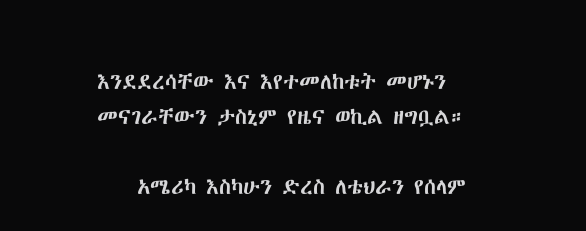እንደደረሳቸው እና እየተመለከቱት መሆኑን መናገራቸውን ታስኒም የዜና ወኪል ዘግቧል።

    አሜሪካ እስካሁን ድረስ ለቴህራን የሰላም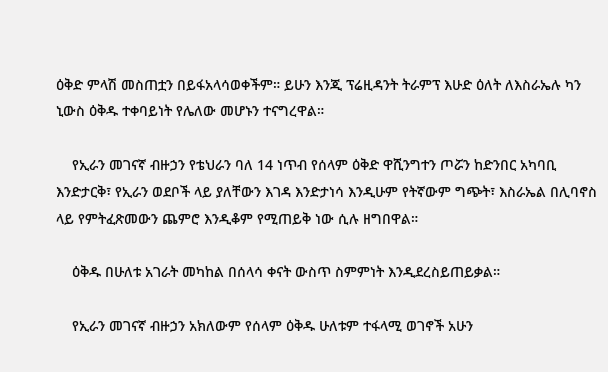ዕቅድ ምላሽ መስጠቷን በይፋአላሳወቀችም። ይሁን እንጂ ፕሬዚዳንት ትራምፕ እሁድ ዕለት ለእስራኤሉ ካን ኒውስ ዕቅዱ ተቀባይነት የሌለው መሆኑን ተናግረዋል።

    የኢራን መገናኛ ብዙኃን የቴህራን ባለ 14 ነጥብ የሰላም ዕቅድ ዋሺንግተን ጦሯን ከድንበር አካባቢ እንድታርቅ፣ የኢራን ወደቦች ላይ ያለቸውን እገዳ እንድታነሳ እንዲሁም የትኛውም ግጭት፣ እስራኤል በሊባኖስ ላይ የምትፈጽመውን ጨምሮ እንዲቆም የሚጠይቅ ነው ሲሉ ዘግበዋል።

    ዕቅዱ በሁለቱ አገራት መካከል በሰላሳ ቀናት ውስጥ ስምምነት እንዲደረስይጠይቃል።

    የኢራን መገናኛ ብዙኃን አክለውም የሰላም ዕቅዱ ሁለቱም ተፋላሚ ወገኖች አሁን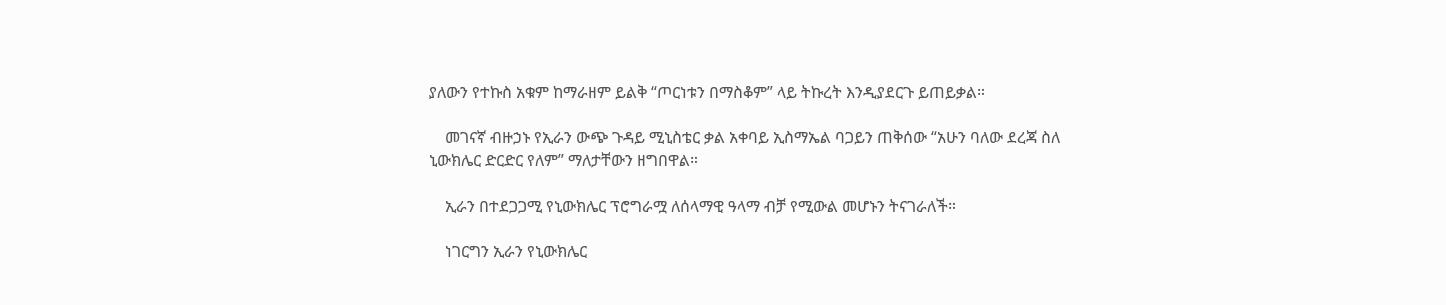ያለውን የተኩስ አቁም ከማራዘም ይልቅ “ጦርነቱን በማስቆም” ላይ ትኩረት እንዲያደርጉ ይጠይቃል።

    መገናኛ ብዙኃኑ የኢራን ውጭ ጉዳይ ሚኒስቴር ቃል አቀባይ ኢስማኤል ባጋይን ጠቅሰው “አሁን ባለው ደረጃ ስለ ኒውክሌር ድርድር የለም” ማለታቸውን ዘግበዋል።

    ኢራን በተደጋጋሚ የኒውክሌር ፕሮግራሟ ለሰላማዊ ዓላማ ብቻ የሚውል መሆኑን ትናገራለች።

    ነገርግን ኢራን የኒውክሌር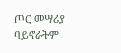ጦር መሣሪያ ባይኖራትም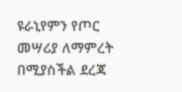ዩራኒየምን የጦር መሣሪያ ለማምረት በሚያስችል ደረጃ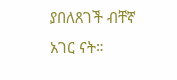ያበለጸገች ብቸኛ አገር ናት።